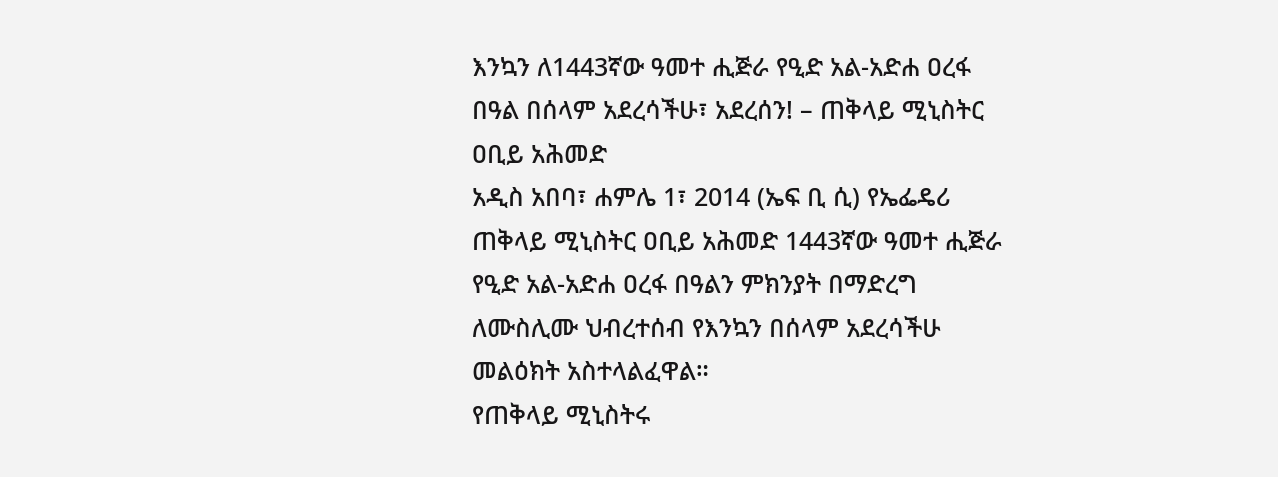እንኳን ለ1443ኛው ዓመተ ሒጅራ የዒድ አል-አድሐ ዐረፋ በዓል በሰላም አደረሳችሁ፣ አደረሰን! – ጠቅላይ ሚኒስትር ዐቢይ አሕመድ
አዲስ አበባ፣ ሐምሌ 1፣ 2014 (ኤፍ ቢ ሲ) የኤፌዴሪ ጠቅላይ ሚኒስትር ዐቢይ አሕመድ 1443ኛው ዓመተ ሒጅራ የዒድ አል-አድሐ ዐረፋ በዓልን ምክንያት በማድረግ ለሙስሊሙ ህብረተሰብ የእንኳን በሰላም አደረሳችሁ መልዕክት አስተላልፈዋል።
የጠቅላይ ሚኒስትሩ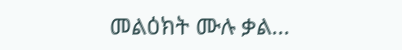መልዕክት ሙሉ ቃል…